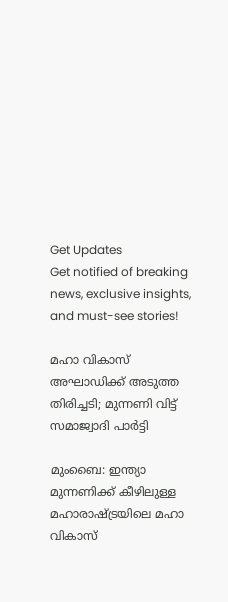Get Updates
Get notified of breaking news, exclusive insights, and must-see stories!

മഹാ വികാസ് അഘാഡിക്ക് അടുത്ത തിരിച്ചടി; മുന്നണി വിട്ട് സമാജ്വാദി പാര്‍ട്ടി

മുംബൈ: ഇന്ത്യാ മുന്നണിക്ക് കീഴിലുള്ള മഹാരാഷ്ട്രയിലെ മഹാ വികാസ്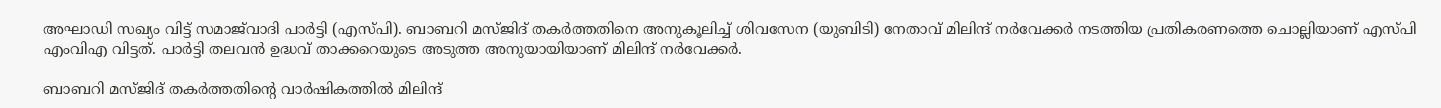അഘാഡി സഖ്യം വിട്ട് സമാജ്‌വാദി പാര്‍ട്ടി (എസ്പി). ബാബറി മസ്ജിദ് തകര്‍ത്തതിനെ അനുകൂലിച്ച് ശിവസേന (യുബിടി) നേതാവ് മിലിന്ദ് നര്‍വേക്കര്‍ നടത്തിയ പ്രതികരണത്തെ ചൊല്ലിയാണ് എസ്പി എംവിഎ വിട്ടത്. പാര്‍ട്ടി തലവന്‍ ഉദ്ധവ് താക്കറെയുടെ അടുത്ത അനുയായിയാണ് മിലിന്ദ് നര്‍വേക്കര്‍.

ബാബറി മസ്ജിദ് തകര്‍ത്തതിന്റെ വാര്‍ഷികത്തില്‍ മിലിന്ദ്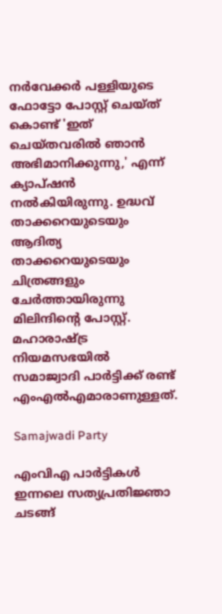നര്‍വേക്കര്‍ പള്ളിയുടെ ഫോട്ടോ പോസ്റ്റ് ചെയ്ത് കൊണ്ട് 'ഇത് ചെയ്തവരില്‍ ഞാന്‍ അഭിമാനിക്കുന്നു,' എന്ന് ക്യാപ്ഷന്‍ നല്‍കിയിരുന്നു. ഉദ്ധവ് താക്കറെയുടെയും ആദിത്യ താക്കറെയുടെയും ചിത്രങ്ങളും ചേര്‍ത്തായിരുന്നു മിലിന്ദിന്റെ പോസ്റ്റ്. മഹാരാഷ്ട്ര നിയമസഭയില്‍ സമാജ്വാദി പാര്‍ട്ടിക്ക് രണ്ട് എംഎല്‍എമാരാണുള്ളത്.

Samajwadi Party

എംവിഎ പാര്‍ട്ടികള്‍ ഇന്നലെ സത്യപ്രതിജ്ഞാ ചടങ്ങ്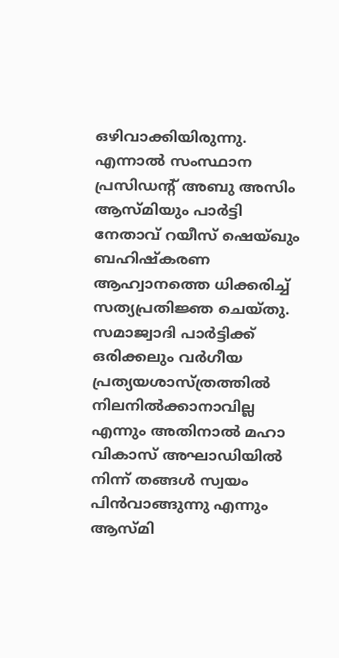ഒഴിവാക്കിയിരുന്നു. എന്നാല്‍ സംസ്ഥാന പ്രസിഡന്റ് അബു അസിം ആസ്മിയും പാര്‍ട്ടി നേതാവ് റയീസ് ഷെയ്ഖും ബഹിഷ്‌കരണ ആഹ്വാനത്തെ ധിക്കരിച്ച് സത്യപ്രതിജ്ഞ ചെയ്തു. സമാജ്വാദി പാര്‍ട്ടിക്ക് ഒരിക്കലും വര്‍ഗീയ പ്രത്യയശാസ്ത്രത്തില്‍ നിലനില്‍ക്കാനാവില്ല എന്നും അതിനാല്‍ മഹാ വികാസ് അഘാഡിയില്‍ നിന്ന് തങ്ങള്‍ സ്വയം പിന്‍വാങ്ങുന്നു എന്നും ആസ്മി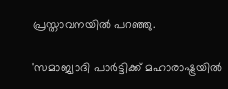പ്രസ്താവനയില്‍ പറഞ്ഞു.

'സമാജ്വാദി പാര്‍ട്ടിക്ക് മഹാരാഷ്ട്രയില്‍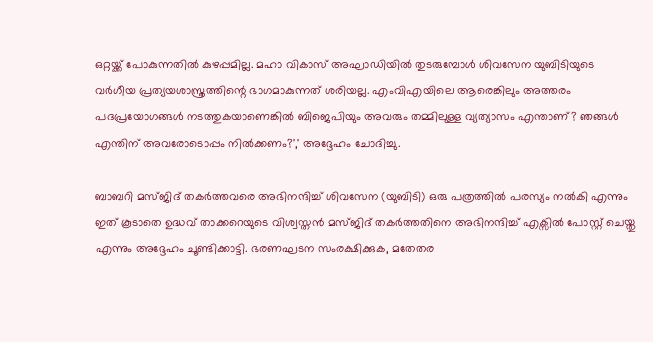ഒറ്റയ്ക്ക് പോകുന്നതില്‍ കുഴപ്പമില്ല. മഹാ വികാസ് അഘാഡിയില്‍ തുടരുമ്പോള്‍ ശിവസേന യുബിടിയുടെ വര്‍ഗീയ പ്രത്യയശാസ്ത്രത്തിന്റെ ഭാഗമാകുന്നത് ശരിയല്ല. എംവിഎയിലെ ആരെങ്കിലും അത്തരം പദപ്രയോഗങ്ങള്‍ നടത്തുകയാണെങ്കില്‍ ബിജെപിയും അവരും തമ്മിലുള്ള വ്യത്യാസം എന്താണ്? ഞങ്ങള്‍ എന്തിന് അവരോടൊപ്പം നില്‍ക്കണം?',' അദ്ദേഹം ചോദിച്ചു.

ബാബറി മസ്ജിദ് തകര്‍ത്തവരെ അഭിനന്ദിച്ച് ശിവസേന (യുബിടി) ഒരു പത്രത്തില്‍ പരസ്യം നല്‍കി എന്നും ഇത് കൂടാതെ ഉദ്ധവ് താക്കറെയുടെ വിശ്വസ്തന്‍ മസ്ജിദ് തകര്‍ത്തതിനെ അഭിനന്ദിച്ച് എക്സില്‍ പോസ്റ്റ് ചെയ്തു എന്നും അദ്ദേഹം ചൂണ്ടിക്കാട്ടി. ഭരണഘടന സംരക്ഷിക്കുക, മതേതര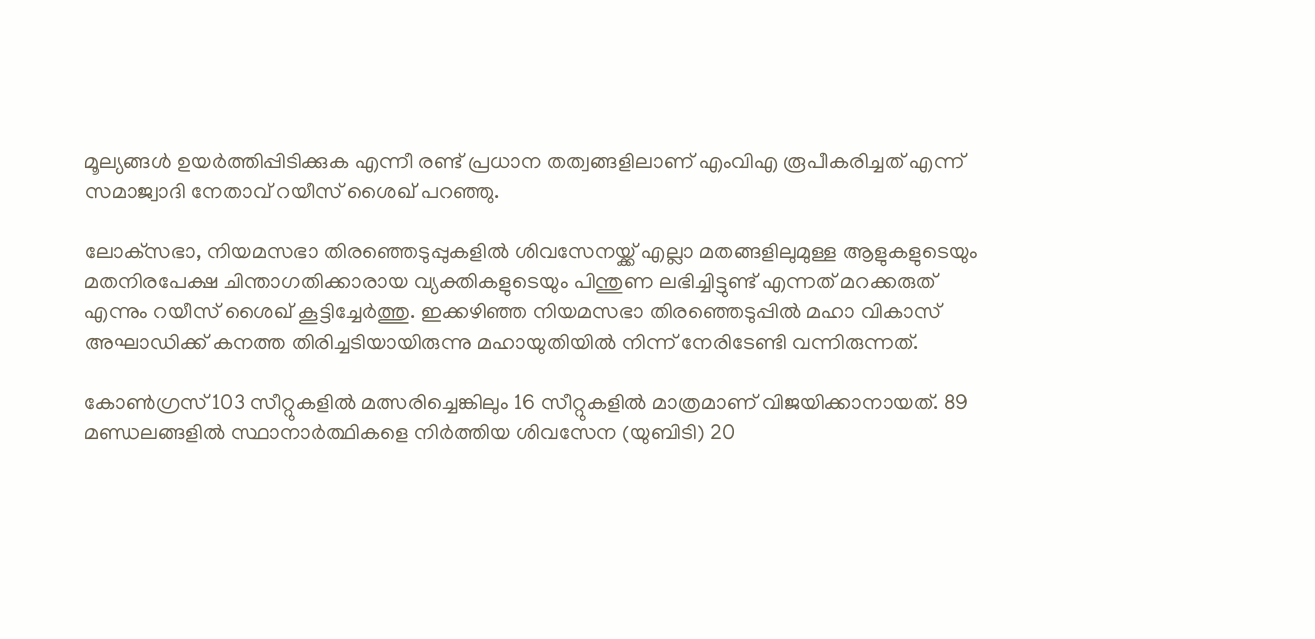മൂല്യങ്ങള്‍ ഉയര്‍ത്തിപ്പിടിക്കുക എന്നീ രണ്ട് പ്രധാന തത്വങ്ങളിലാണ് എംവിഎ രൂപീകരിച്ചത് എന്ന് സമാജ്വാദി നേതാവ് റയീസ് ശൈഖ് പറഞ്ഞു.

ലോക്‌സഭാ, നിയമസഭാ തിരഞ്ഞെടുപ്പുകളില്‍ ശിവസേനയ്ക്ക് എല്ലാ മതങ്ങളിലുമുള്ള ആളുകളുടെയും മതനിരപേക്ഷ ചിന്താഗതിക്കാരായ വ്യക്തികളുടെയും പിന്തുണ ലഭിച്ചിട്ടുണ്ട് എന്നത് മറക്കരുത് എന്നും റയീസ് ശൈഖ് കൂട്ടിച്ചേര്‍ത്തു. ഇക്കഴിഞ്ഞ നിയമസഭാ തിരഞ്ഞെടുപ്പില്‍ മഹാ വികാസ് അഘാഡിക്ക് കനത്ത തിരിച്ചടിയായിരുന്നു മഹായുതിയില്‍ നിന്ന് നേരിടേണ്ടി വന്നിരുന്നത്.

കോണ്‍ഗ്രസ് 103 സീറ്റുകളില്‍ മത്സരിച്ചെങ്കിലും 16 സീറ്റുകളില്‍ മാത്രമാണ് വിജയിക്കാനായത്. 89 മണ്ഡലങ്ങളില്‍ സ്ഥാനാര്‍ത്ഥികളെ നിര്‍ത്തിയ ശിവസേന (യുബിടി) 20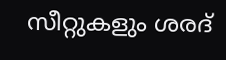സീറ്റുകളും ശരദ്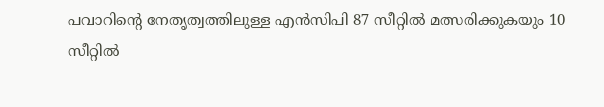പവാറിന്റെ നേതൃത്വത്തിലുള്ള എന്‍സിപി 87 സീറ്റില്‍ മത്സരിക്കുകയും 10 സീറ്റില്‍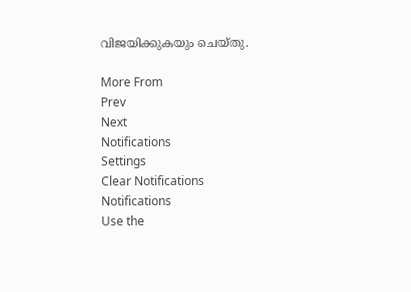വിജയിക്കുകയും ചെയ്തു.

More From
Prev
Next
Notifications
Settings
Clear Notifications
Notifications
Use the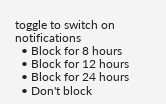toggle to switch on notifications
  • Block for 8 hours
  • Block for 12 hours
  • Block for 24 hours
  • Don't block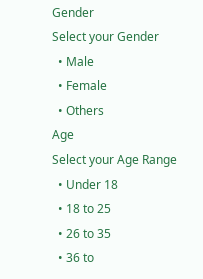Gender
Select your Gender
  • Male
  • Female
  • Others
Age
Select your Age Range
  • Under 18
  • 18 to 25
  • 26 to 35
  • 36 to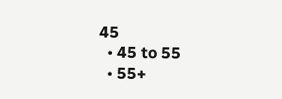45
  • 45 to 55
  • 55+